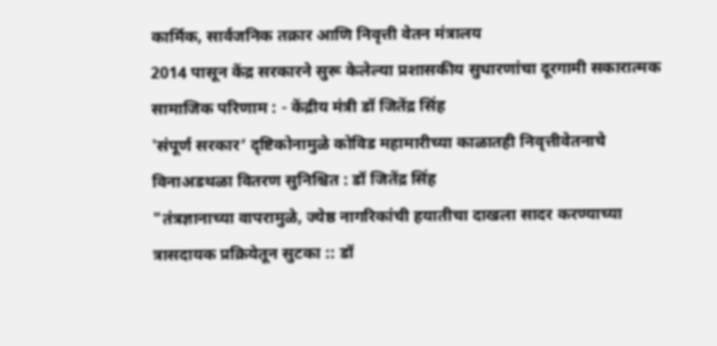कार्मिक, सार्वजनिक तक्रार आणि निवृत्ती वेतन मंत्रालय
2014 पासून केंद्र सरकारने सुरू केलेल्या प्रशासकीय सुधारणांचा दूरगामी सकारात्मक सामाजिक परिणाम : - केंद्रीय मंत्री डॉ जितेंद्र सिंह
'संपूर्ण सरकार’ दृष्टिकोनामुळे कोविड महामारीच्या काळातही निवृत्तीवेतनाचे विनाअडथळा वितरण सुनिश्चित : डॉ जितेंद्र सिंह
"तंत्रज्ञानाच्या वापरामुळे, ज्येष्ठ नागरिकांची हयातीचा दाखला सादर करण्याच्या त्रासदायक प्रक्रियेतून सुटका :: डॉ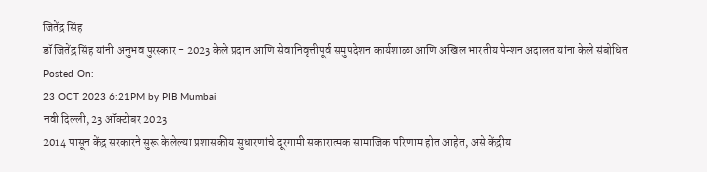जितेंद्र सिंह
डॉ जितेंद्र सिंह यांनी अनुभव पुरस्कार - 2023 केले प्रदान आणि सेवानिवृत्तीपूर्व समुपदेशन कार्यशाळा आणि अखिल भारतीय पेन्शन अदालत यांना केले संबोधित
Posted On:
23 OCT 2023 6:21PM by PIB Mumbai
नवी दिल्ली, 23 ऑक्टोबर 2023
2014 पासून केंद्र सरकारने सुरू केलेल्या प्रशासकीय सुधारणांचे दूरगामी सकारात्मक सामाजिक परिणाम होत आहेत, असे केंद्रीय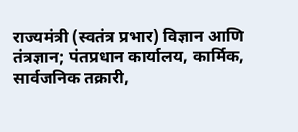राज्यमंत्री (स्वतंत्र प्रभार) विज्ञान आणि तंत्रज्ञान; पंतप्रधान कार्यालय, कार्मिक, सार्वजनिक तक्रारी,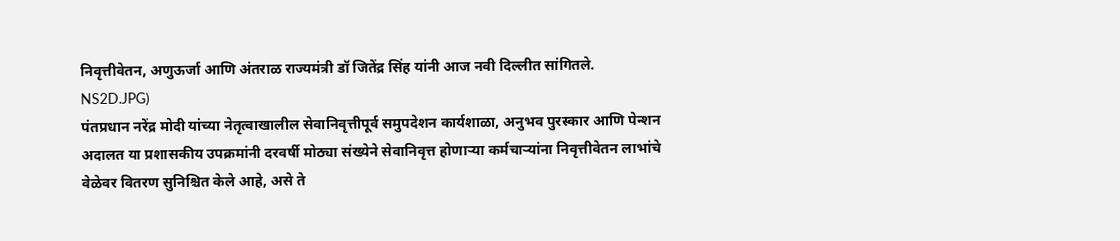निवृत्तीवेतन, अणुऊर्जा आणि अंतराळ राज्यमंत्री डॉ जितेंद्र सिंह यांनी आज नवी दिल्लीत सांगितले.
NS2D.JPG)
पंतप्रधान नरेंद्र मोदी यांच्या नेतृत्वाखालील सेवानिवृत्तीपूर्व समुपदेशन कार्यशाळा, अनुभव पुरस्कार आणि पेन्शन अदालत या प्रशासकीय उपक्रमांनी दरवर्षी मोठ्या संख्येने सेवानिवृत्त होणाऱ्या कर्मचाऱ्यांना निवृत्तीवेतन लाभांचे वेळेवर वितरण सुनिश्चित केले आहे, असे ते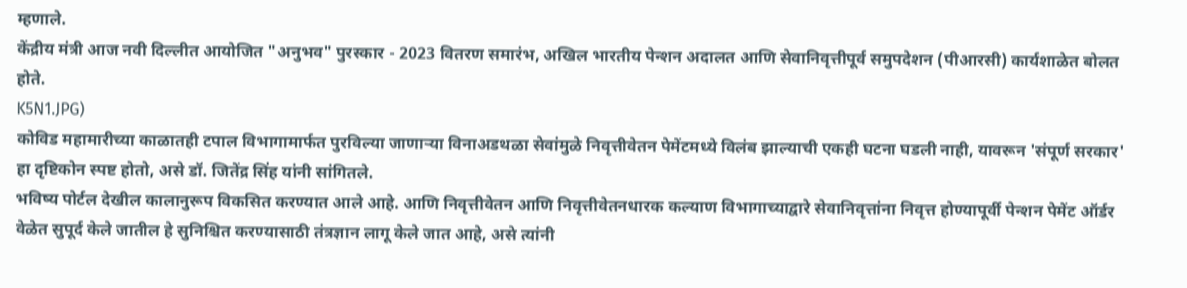म्हणाले.
केंद्रीय मंत्री आज नवी दिल्लीत आयोजित "अनुभव" पुरस्कार - 2023 वितरण समारंभ, अखिल भारतीय पेन्शन अदालत आणि सेवानिवृत्तीपूर्व समुपदेशन (पीआरसी) कार्यशाळेत बोलत होते.
K5N1.JPG)
कोविड महामारीच्या काळातही टपाल विभागामार्फत पुरविल्या जाणाऱ्या विनाअडथळा सेवांमुळे निवृत्तीवेतन पेमेंटमध्ये विलंब झाल्याची एकही घटना घडली नाही, यावरून 'संपूर्ण सरकार' हा दृष्टिकोन स्पष्ट होतो, असे डॉ. जितेंद्र सिंह यांनी सांगितले.
भविष्य पोर्टल देखील कालानुरूप विकसित करण्यात आले आहे. आणि निवृत्तीवेतन आणि निवृत्तीवेतनधारक कल्याण विभागाच्याद्वारे सेवानिवृत्तांना निवृत्त होण्यापूर्वी पेन्शन पेमेंट ऑर्डर वेळेत सुपूर्द केले जातील हे सुनिश्चित करण्यासाठी तंत्रज्ञान लागू केले जात आहे, असे त्यांनी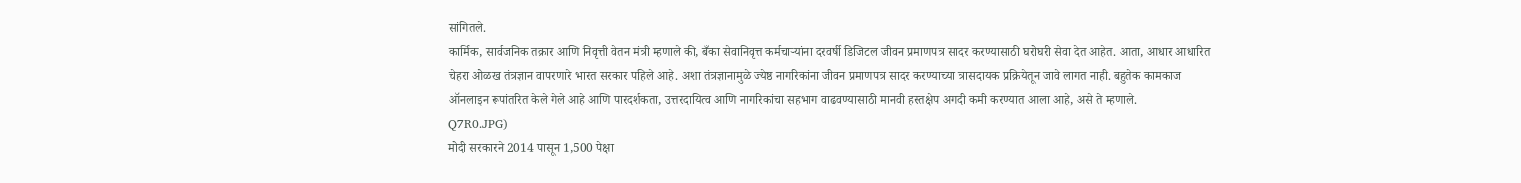सांगितले.
कार्मिक, सार्वजनिक तक्रार आणि निवृत्ती वेतन मंत्री म्हणाले की, बँका सेवानिवृत्त कर्मचाऱ्यांना दरवर्षी डिजिटल जीवन प्रमाणपत्र सादर करण्यासाठी घरोघरी सेवा देत आहेत. आता, आधार आधारित चेहरा ओळख तंत्रज्ञान वापरणारे भारत सरकार पहिले आहे. अशा तंत्रज्ञानामुळे ज्येष्ठ नागरिकांना जीवन प्रमाणपत्र सादर करण्याच्या त्रासदायक प्रक्रियेतून जावे लागत नाही. बहुतेक कामकाज ऑनलाइन रूपांतरित केले गेले आहे आणि पारदर्शकता, उत्तरदायित्व आणि नागरिकांचा सहभाग वाढवण्यासाठी मानवी हस्तक्षेप अगदी कमी करण्यात आला आहे, असे ते म्हणाले.
Q7R0.JPG)
मोदी सरकारने 2014 पासून 1,500 पेक्षा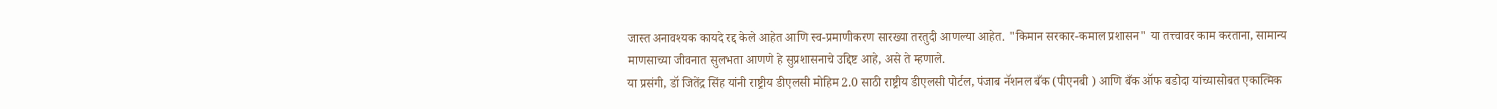जास्त अनावश्यक कायदे रद्द केले आहेत आणि स्व-प्रमाणीकरण सारख्या तरतुदी आणल्या आहेत. "किमान सरकार-कमाल प्रशासन" या तत्त्वावर काम करताना, सामान्य माणसाच्या जीवनात सुलभता आणणे हे सुप्रशासनाचे उद्दिष्ट आहे, असे ते म्हणाले.
या प्रसंगी, डॉ जितेंद्र सिंह यांनी राष्ट्रीय डीएलसी मोहिम 2.0 साठी राष्ट्रीय डीएलसी पोर्टल, पंजाब नॅशनल बँक (पीएनबी ) आणि बँक ऑफ बडोदा यांच्यासोबत एकात्मिक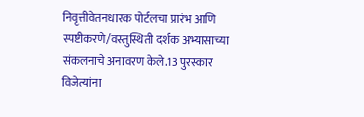निवृत्तीवेतनधारक पोर्टलचा प्रारंभ आणि स्पष्टीकरणे/वस्तुस्थिती दर्शक अभ्यासाच्या संकलनाचे अनावरण केले.13 पुरस्कार विजेत्यांना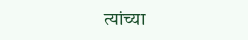त्यांच्या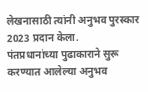लेखनासाठी त्यांनी अनुभव पुरस्कार 2023 प्रदान केला.
पंतप्रधानांच्या पुढाकाराने सुरू करण्यात आलेल्या अनुभव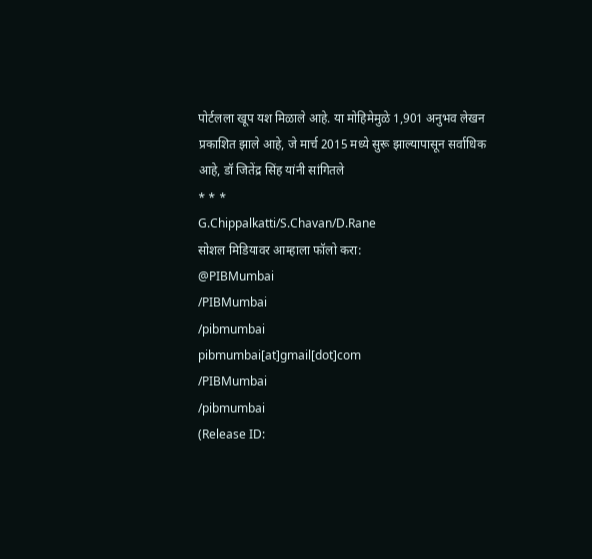पोर्टलला खूप यश मिळाले आहे. या मोहिमेमुळे 1,901 अनुभव लेखन प्रकाशित झाले आहे, जे मार्च 2015 मध्ये सुरू झाल्यापासून सर्वाधिक आहे, डॉ जितेंद्र सिंह यांनी सांगितले
* * *
G.Chippalkatti/S.Chavan/D.Rane
सोशल मिडियावर आम्हाला फॉलो करा:
@PIBMumbai
/PIBMumbai
/pibmumbai
pibmumbai[at]gmail[dot]com
/PIBMumbai
/pibmumbai
(Release ID: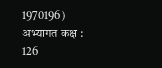1970196)
अभ्यागत कक्ष : 126